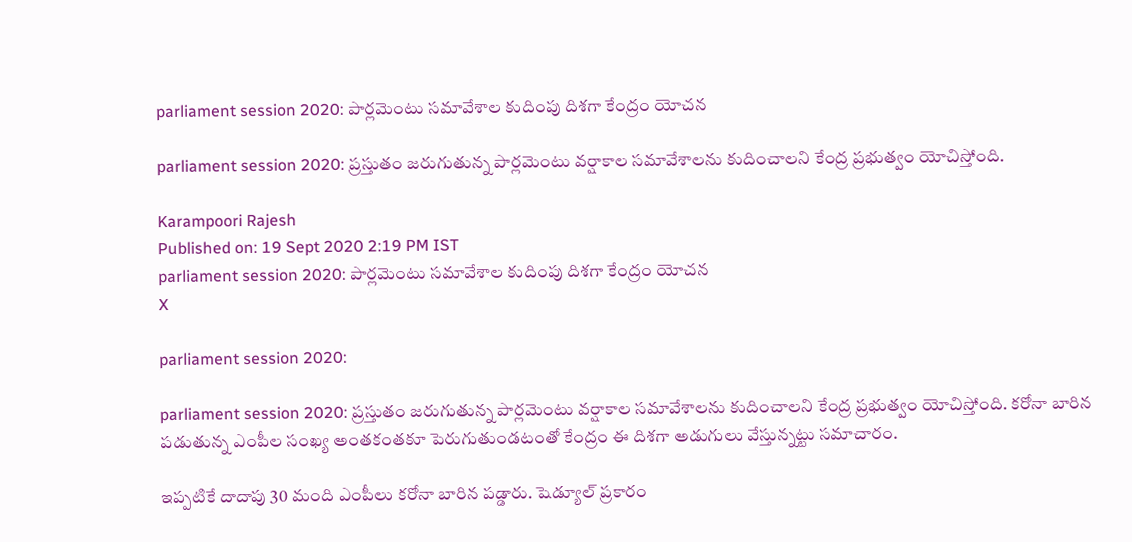parliament session 2020: పార్లమెంటు సమావేశాల కుదింపు దిశగా కేంద్రం యోచ‌న‌

parliament session 2020: ప్రస్తుతం జరుగుతున్న పార్లమెంటు వర్షాకాల సమావేశాలను కుదించాలని కేంద్ర ప్రభుత్వం యోచిస్తోంది.

Karampoori Rajesh
Published on: 19 Sept 2020 2:19 PM IST
parliament session 2020: పార్లమెంటు సమావేశాల కుదింపు దిశగా కేంద్రం యోచ‌న‌
X

parliament session 2020:

parliament session 2020: ప్రస్తుతం జరుగుతున్న పార్లమెంటు వర్షాకాల సమావేశాలను కుదించాలని కేంద్ర ప్రభుత్వం యోచిస్తోంది. కరోనా బారిన పడుతున్న ఎంపీల సంఖ్య అంతకంతకూ పెరుగుతుండటంతో కేంద్రం ఈ దిశగా అడుగులు వేస్తున్న‌ట్టు స‌మాచారం.

ఇప్పటికే దాదాపు 30 మంది ఎంపీలు కరోనా బారిన పడ్డారు. షెడ్యూల్ ప్రకారం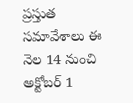ప్రస్తుత సమావేశాలు ఈ నెల 14 నుంచి అక్టోబర్ 1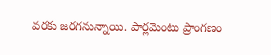వరకు జరగనున్నాయి. పార్లమెంటు ప్రాంగణం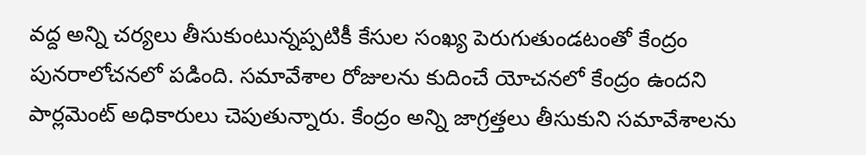వద్ద అన్ని చర్యలు తీసుకుంటున్నప్పటికీ కేసుల సంఖ్య పెరుగుతుండటంతో కేంద్రం పునరాలోచనలో పడింది. సమావేశాల రోజులను కుదించే యోచనలో కేంద్రం ఉందని పార్లమెంట్ అధికారులు చెపుతున్నారు. కేంద్రం అన్ని జాగ్రత్తలు తీసుకుని సమావేశాలను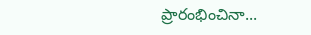ప్రారంభించినా...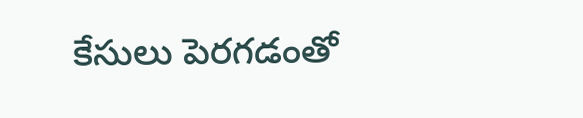కేసులు పెరగడంతో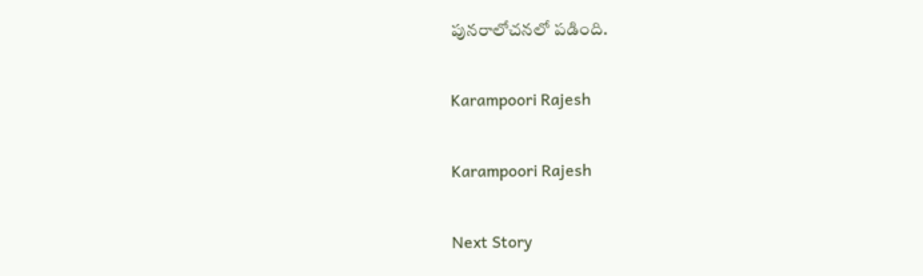పునరాలోచనలో పడింది.

Karampoori Rajesh

Karampoori Rajesh

Next Story